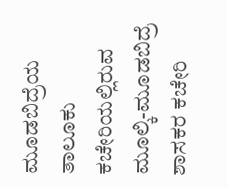ಮೂಡಬಿದ್ರೆಯ ತಾಲೂಕು ಕಚೇರಿಯಲ್ಲಿರುವ ಮೂಲ್ಕಿ-ಮೂಡಬಿದ್ರೆ ಶಾಸಕರ ಕಚೇರಿ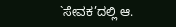`ಸೇವಕ’ದಲ್ಲಿ ಆ.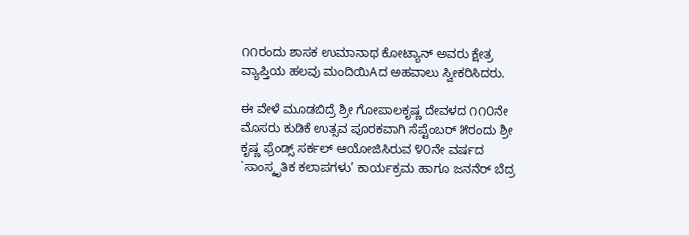೧೧ರಂದು ಶಾಸಕ ಉಮಾನಾಥ ಕೋಟ್ಯಾನ್ ಅವರು ಕ್ಷೇತ್ರ ವ್ಯಾಪ್ತಿಯ ಹಲವು ಮಂದಿಯಿAದ ಅಹವಾಲು ಸ್ವೀಕರಿಸಿದರು.

ಈ ವೇಳೆ ಮೂಡಬಿದ್ರೆ ಶ್ರೀ ಗೋಪಾಲಕೃಷ್ಣ ದೇವಳದ ೧೧೦ನೇ ಮೊಸರು ಕುಡಿಕೆ ಉತ್ಸವ ಪೂರಕವಾಗಿ ಸೆಪ್ಟೆಂಬರ್ ೫ರಂದು ಶ್ರೀ ಕೃಷ್ಣ ಫ್ರೆಂಡ್ಸ್ ಸರ್ಕಲ್ ಆಯೋಜಿಸಿರುವ ೪೦ನೇ ವರ್ಷದ `ಸಾಂಸ್ಕೃತಿಕ ಕಲಾಪಗಳು’ ಕಾರ್ಯಕ್ರಮ ಹಾಗೂ ಜನನೆರ್ ಬೆದ್ರ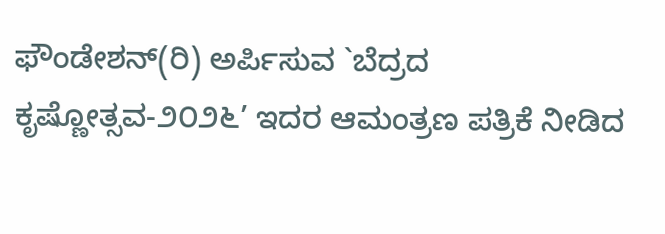ಫೌಂಡೇಶನ್(ರಿ) ಅರ್ಪಿಸುವ `ಬೆದ್ರದ ಕೃಷ್ಣೋತ್ಸವ-೨೦೨೬’ ಇದರ ಆಮಂತ್ರಣ ಪತ್ರಿಕೆ ನೀಡಿದ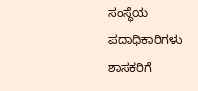ಸಂಸ್ಥೆಯ ಪದಾಧಿಕಾರಿಗಳು ಶಾಸಕರಿಗೆ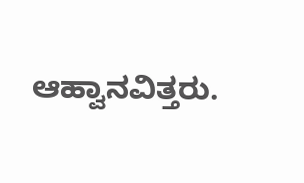ಆಹ್ವಾನವಿತ್ತರು.